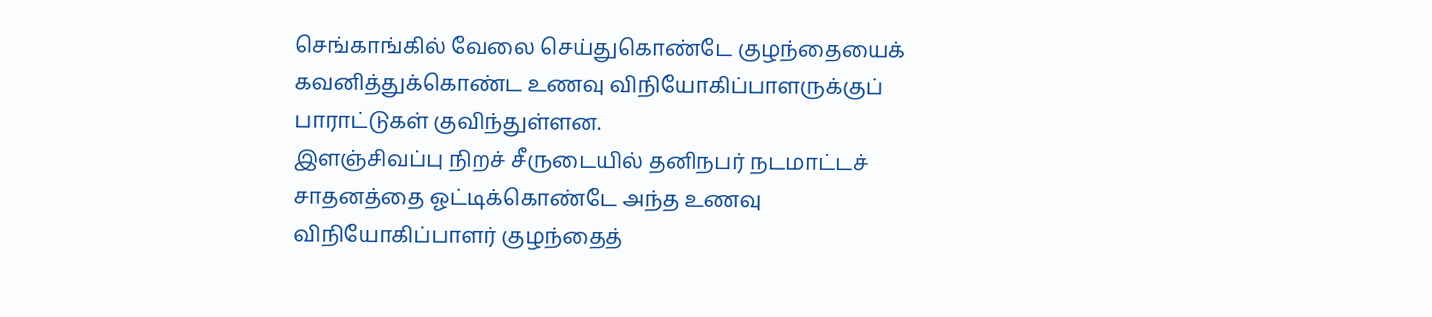செங்காங்கில் வேலை செய்துகொண்டே குழந்தையைக் கவனித்துக்கொண்ட உணவு விநியோகிப்பாளருக்குப் பாராட்டுகள் குவிந்துள்ளன.
இளஞ்சிவப்பு நிறச் சீருடையில் தனிநபர் நடமாட்டச் சாதனத்தை ஓட்டிக்கொண்டே அந்த உணவு விநியோகிப்பாளர் குழந்தைத்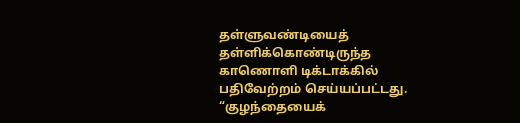தள்ளுவண்டியைத் தள்ளிக்கொண்டிருந்த காணொளி டிக்டாக்கில் பதிவேற்றம் செய்யப்பட்டது.
“குழந்தையைக்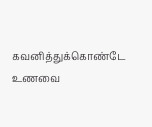கவனித்துக்கொண்டே உணவை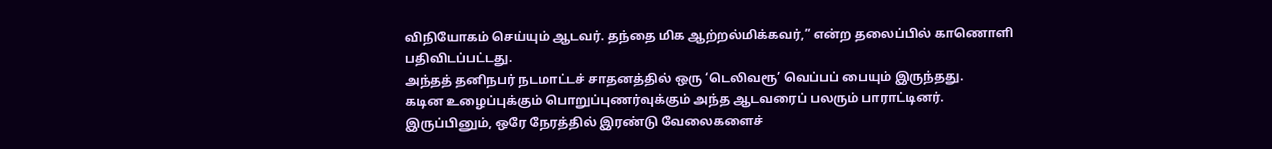விநியோகம் செய்யும் ஆடவர். தந்தை மிக ஆற்றல்மிக்கவர்,” என்ற தலைப்பில் காணொளி பதிவிடப்பட்டது.
அந்தத் தனிநபர் நடமாட்டச் சாதனத்தில் ஒரு ‘டெலிவரூ’ வெப்பப் பையும் இருந்தது.
கடின உழைப்புக்கும் பொறுப்புணர்வுக்கும் அந்த ஆடவரைப் பலரும் பாராட்டினர்.
இருப்பினும், ஒரே நேரத்தில் இரண்டு வேலைகளைச்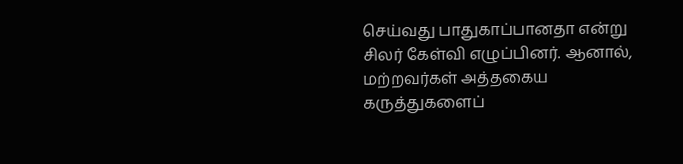செய்வது பாதுகாப்பானதா என்று சிலர் கேள்வி எழுப்பினர். ஆனால், மற்றவர்கள் அத்தகைய கருத்துகளைப்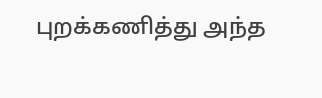புறக்கணித்து அந்த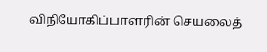விநியோகிப்பாளரின் செயலைத்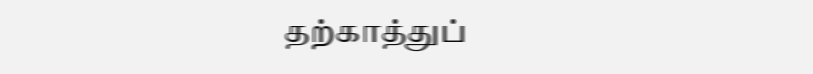தற்காத்துப்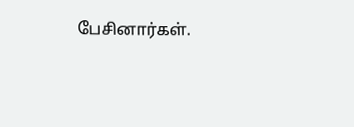பேசினார்கள்.